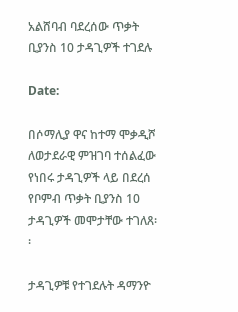አልሸባብ ባደረሰው ጥቃት ቢያንስ 10 ታዳጊዎች ተገደሉ

Date:

በሶማሊያ ዋና ከተማ ሞቃዲሾ ለወታደራዊ ምዝገባ ተሰልፈው የነበሩ ታዳጊዎች ላይ በደረሰ የቦምብ ጥቃት ቢያንስ 10 ታዳጊዎች መሞታቸው ተገለጸ፡፡

ታዳጊዎቹ የተገደሉት ዳማንዮ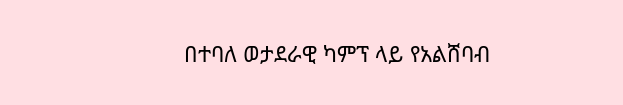በተባለ ወታደራዊ ካምፕ ላይ የአልሸባብ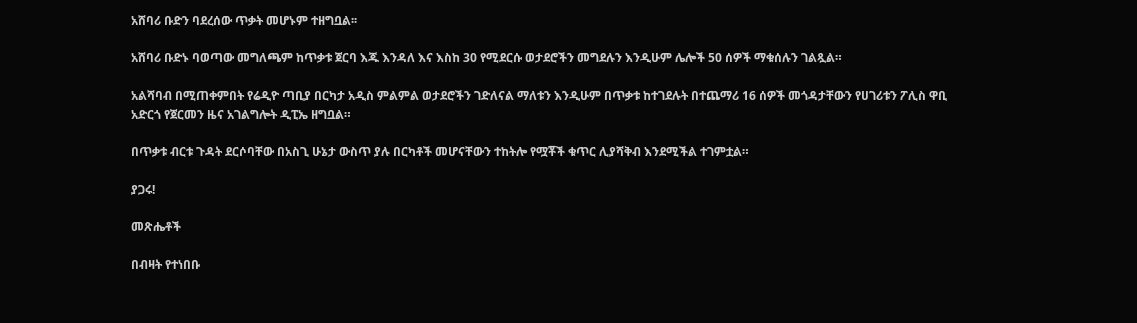አሸባሪ ቡድን ባደረሰው ጥቃት መሆኑም ተዘግቧል፡፡

አሸባሪ ቡድኑ ባወጣው መግለጫም ከጥቃቱ ጀርባ እጁ እንዳለ እና እስከ 30 የሚደርሱ ወታደሮችን መግደሉን እንዲሁም ሌሎች 50 ሰዎች ማቁሰሉን ገልጿል።

አልሻባብ በሚጠቀምበት የሬዲዮ ጣቢያ በርካታ አዲስ ምልምል ወታደሮችን ገድለናል ማለቱን እንዲሁም በጥቃቱ ከተገደሉት በተጨማሪ 16 ሰዎች መጎዳታቸውን የሀገሪቱን ፖሊስ ዋቢ አድርጎ የጀርመን ዜና አገልግሎት ዲፒኤ ዘግቧል።

በጥቃቱ ብርቱ ጉዳት ደርሶባቸው በአስጊ ሁኔታ ውስጥ ያሉ በርካቶች መሆናቸውን ተከትሎ የሟቾች ቁጥር ሊያሻቅብ እንደሚችል ተገምቷል።

ያጋሩ!

መጽሔቶች

በብዛት የተነበቡ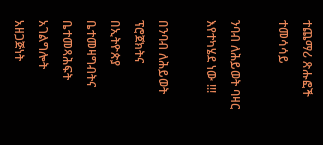ተጨማሪ ጽሑፎች
ተመሳሳይ

ንባብ ለሕይወት ባዛር እየተካሄደ ነው !!!

በንባብ ለሕይወት ፕሮጀክትና በኢትዮጵያ ቤተመዛግብትና ቤተመጻሕፍት አገልግሎት አዘጋጅነት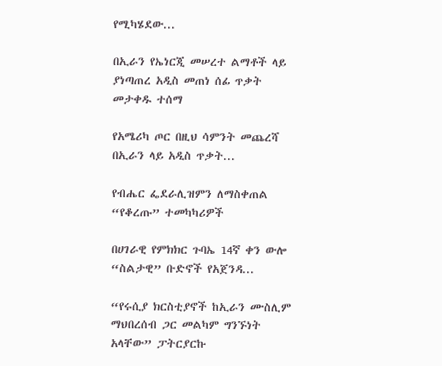የሚካሄደው...

በኢራን የኤነርጂ መሠረተ ልማቶች ላይ ያነጣጠረ አዲስ መጠነ ሰፊ ጥቃት መታቀዱ ተሰማ

የአሜሪካ ጦር በዚህ ሳምንት መጨረሻ በኢራን ላይ አዲስ ጥቃት...

የብሔር ፌደራሊዝምን ለማስቀጠል “የቆረጡ” ተመካካሪዎች

በሀገራዊ የምክክር ጉባኤ 14ኛ ቀን ውሎ “ስልታዊ” ቡድኖች የአጀንዳ...

“የሩሲያ ክርስቲያኖች ከኢራን ሙስሊም ማህበረሰብ ጋር መልካም ግንኙነት አላቸው” ፓትርያርኩ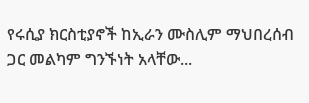የሩሲያ ክርስቲያኖች ከኢራን ሙስሊም ማህበረሰብ ጋር መልካም ግንኙነት አላቸው...